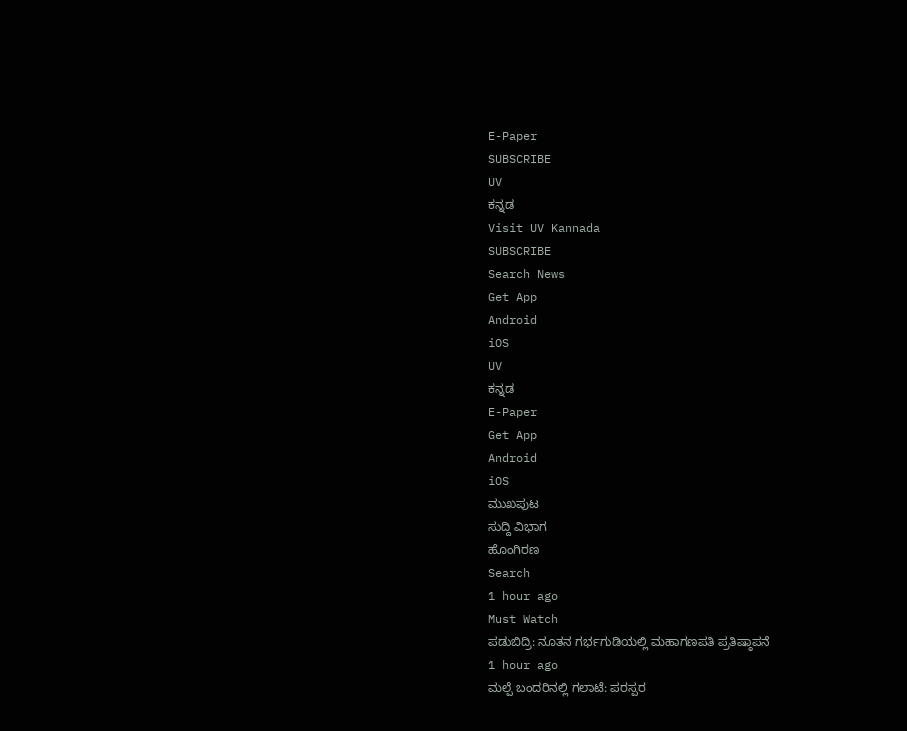E-Paper
SUBSCRIBE
UV
ಕನ್ನಡ
Visit UV Kannada
SUBSCRIBE
Search News
Get App
Android
iOS
UV
ಕನ್ನಡ
E-Paper
Get App
Android
iOS
ಮುಖಪುಟ
ಸುದ್ದಿ ವಿಭಾಗ
ಹೊಂಗಿರಣ
Search
1 hour ago
Must Watch
ಪಡುಬಿದ್ರಿ: ನೂತನ ಗರ್ಭಗುಡಿಯಲ್ಲಿ ಮಹಾಗಣಪತಿ ಪ್ರತಿಷ್ಠಾಪನೆ
1 hour ago
ಮಲ್ಪೆ ಬಂದರಿನಲ್ಲಿ ಗಲಾಟೆ: ಪರಸ್ಪರ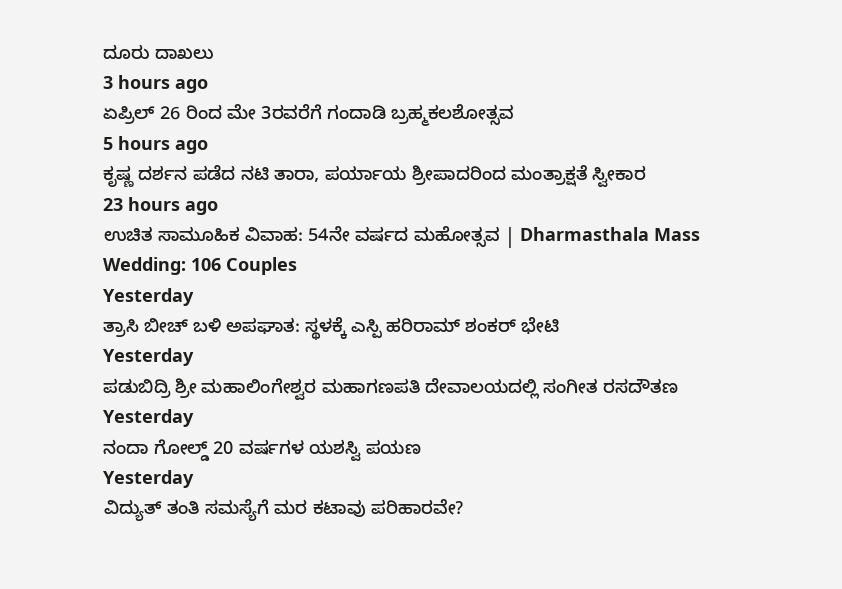ದೂರು ದಾಖಲು
3 hours ago
ಏಪ್ರಿಲ್ 26 ರಿಂದ ಮೇ 3ರವರೆಗೆ ಗಂದಾಡಿ ಬ್ರಹ್ಮಕಲಶೋತ್ಸವ
5 hours ago
ಕೃಷ್ಣ ದರ್ಶನ ಪಡೆದ ನಟಿ ತಾರಾ, ಪರ್ಯಾಯ ಶ್ರೀಪಾದರಿಂದ ಮಂತ್ರಾಕ್ಷತೆ ಸ್ವೀಕಾರ
23 hours ago
ಉಚಿತ ಸಾಮೂಹಿಕ ವಿವಾಹ: 54ನೇ ವರ್ಷದ ಮಹೋತ್ಸವ | Dharmasthala Mass Wedding: 106 Couples
Yesterday
ತ್ರಾಸಿ ಬೀಚ್ ಬಳಿ ಅಪಘಾತ: ಸ್ಥಳಕ್ಕೆ ಎಸ್ಪಿ ಹರಿರಾಮ್ ಶಂಕರ್ ಭೇಟಿ
Yesterday
ಪಡುಬಿದ್ರಿ ಶ್ರೀ ಮಹಾಲಿಂಗೇಶ್ವರ ಮಹಾಗಣಪತಿ ದೇವಾಲಯದಲ್ಲಿ ಸಂಗೀತ ರಸದೌತಣ
Yesterday
ನಂದಾ ಗೋಲ್ಡ್ 20 ವರ್ಷಗಳ ಯಶಸ್ವಿ ಪಯಣ
Yesterday
ವಿದ್ಯುತ್ ತಂತಿ ಸಮಸ್ಯೆಗೆ ಮರ ಕಟಾವು ಪರಿಹಾರವೇ?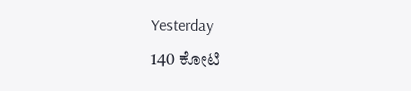Yesterday
140 ಕೋಟಿ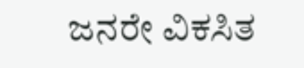ಜನರೇ ವಿಕಸಿತ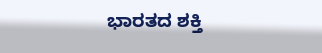ಭಾರತದ ಶಕ್ತಿ